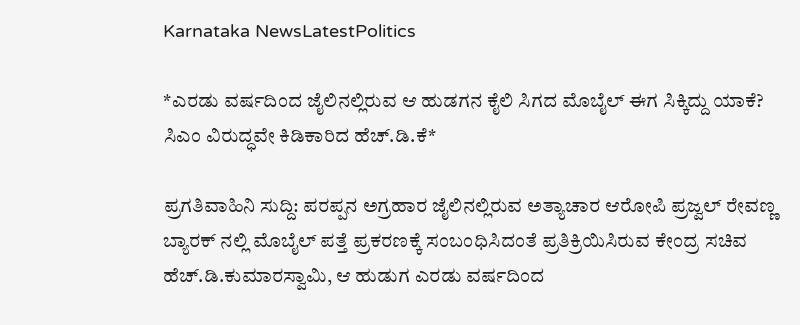Karnataka NewsLatestPolitics

*ಎರಡು ವರ್ಷದಿಂದ ಜೈಲಿನಲ್ಲಿರುವ ಆ ಹುಡಗನ ಕೈಲಿ ಸಿಗದ ಮೊಬೈಲ್ ಈಗ ಸಿಕ್ಕಿದ್ದು ಯಾಕೆ? ಸಿಎಂ ವಿರುದ್ಧವೇ ಕಿಡಿಕಾರಿದ ಹೆಚ್.ಡಿ.ಕೆ*

ಪ್ರಗತಿವಾಹಿನಿ ಸುದ್ದಿ: ಪರಪ್ಪನ ಅಗ್ರಹಾರ ಜೈಲಿನಲ್ಲಿರುವ ಅತ್ಯಾಚಾರ ಆರೋಪಿ ಪ್ರಜ್ವಲ್ ರೇವಣ್ಣ ಬ್ಯಾರಕ್ ನಲ್ಲಿ ಮೊಬೈಲ್ ಪತ್ತೆ ಪ್ರಕರಣಕ್ಕೆ ಸಂಬಂಧಿಸಿದಂತೆ ಪ್ರತಿಕ್ರಿಯಿಸಿರುವ ಕೇಂದ್ರ ಸಚಿವ ಹೆಚ್.ಡಿ.ಕುಮಾರಸ್ವಾಮಿ, ಆ ಹುಡುಗ ಎರಡು ವರ್ಷದಿಂದ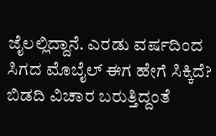ಜೈಲಲ್ಲಿದ್ದಾನೆ. ಎರಡು ವರ್ಷದಿಂದ ಸಿಗದ ಮೊಬೈಲ್ ಈಗ ಹೇಗೆ ಸಿಕ್ಕಿದೆ? ಬಿಡದಿ ವಿಚಾರ ಬರುತ್ತಿದ್ದಂತೆ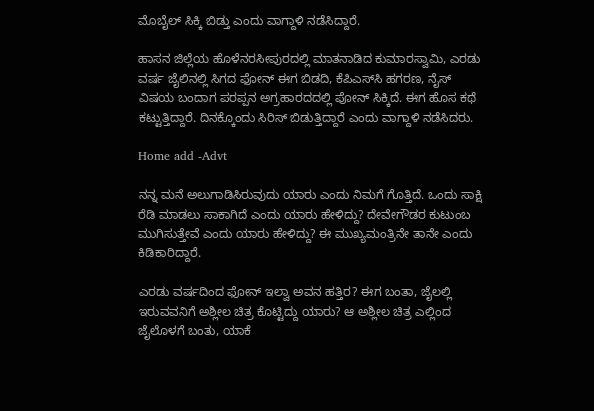ಮೊಬೈಲ್ ಸಿಕ್ಕಿ ಬಿಡ್ತು ಎಂದು ವಾಗ್ದಾಳಿ ನಡೆಸಿದ್ದಾರೆ.

ಹಾಸನ ಜಿಲ್ಲೆಯ ಹೊಳೆನರಸೀಪುರದಲ್ಲಿ ಮಾತನಾಡಿದ ಕುಮಾರಸ್ವಾಮಿ, ಎರಡು ವರ್ಷ ಜೈಲಿನಲ್ಲಿ ಸಿಗದ ಫೋನ್ ಈಗ ಬಿಡದಿ, ಕೆಪಿಎಸ್‌ಸಿ ಹಗರಣ, ನೈಸ್ ವಿಷಯ ಬಂದಾಗ ಪರಪ್ಪನ ಅಗ್ರಹಾರದದಲ್ಲಿ ಪೋನ್ ಸಿಕ್ಕಿದೆ. ಈಗ ಹೊಸ ಕಥೆ ಕಟ್ಟುತ್ತಿದ್ದಾರೆ. ದಿನಕ್ಕೊಂದು ಸಿರಿಸ್ ಬಿಡುತ್ತಿದ್ದಾರೆ ಎಂದು ವಾಗ್ದಾಳಿ ನಡೆಸಿದರು.

Home add -Advt

ನನ್ನ ಮನೆ ಅಲುಗಾಡಿಸಿರುವುದು ಯಾರು ಎಂದು ನಿಮಗೆ ಗೊತ್ತಿದೆ. ಒಂದು ಸಾಕ್ಷಿ ರೆಡಿ ಮಾಡಲು ಸಾಕಾಗಿದೆ ಎಂದು ಯಾರು ಹೇಳಿದ್ದು? ದೇವೇಗೌಡರ ಕುಟುಂಬ ಮುಗಿಸುತ್ತೇವೆ ಎಂದು ಯಾರು ಹೇಳಿದ್ದು? ಈ ಮುಖ್ಯಮಂತ್ರಿನೇ ತಾನೇ ಎಂದು ಕಿಡಿಕಾರಿದ್ದಾರೆ.

ಎರಡು ವರ್ಷದಿಂದ ಫೋನ್ ಇಲ್ವಾ ಅವನ ಹತ್ತಿರ? ಈಗ ಬಂತಾ, ಜೈಲಲ್ಲಿ ಇರುವವನಿಗೆ ಅಶ್ಲೀಲ ಚಿತ್ರ ಕೊಟ್ಟಿದ್ದು ಯಾರು? ಆ ಅಶ್ಲೀಲ ಚಿತ್ರ ಎಲ್ಲಿಂದ ಜೈಲೊಳಗೆ ಬಂತು, ಯಾಕೆ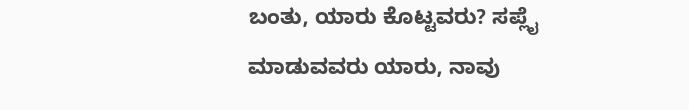ಬಂತು, ಯಾರು ಕೊಟ್ಟವರು? ಸಪ್ಲೈ ಮಾಡುವವರು ಯಾರು, ನಾವು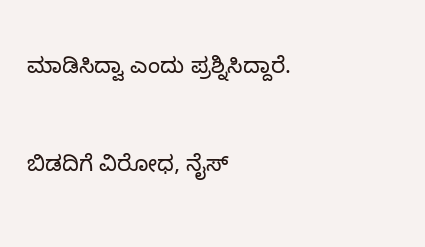ಮಾಡಿಸಿದ್ವಾ ಎಂದು ಪ್ರಶ್ನಿಸಿದ್ದಾರೆ.

ಬಿಡದಿಗೆ ವಿರೋಧ, ನೈಸ್‌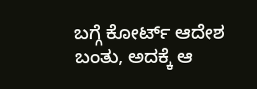ಬಗ್ಗೆ ಕೋರ್ಟ್ ಆದೇಶ ಬಂತು, ಅದಕ್ಕೆ ಆ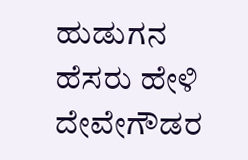ಹುಡುಗನ ಹೆಸರು ಹೇಳಿ ದೇವೇಗೌಡರ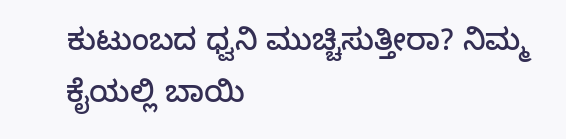ಕುಟುಂಬದ ಧ್ವನಿ ಮುಚ್ಚಿಸುತ್ತೀರಾ? ನಿಮ್ಮ ಕೈಯಲ್ಲಿ ಬಾಯಿ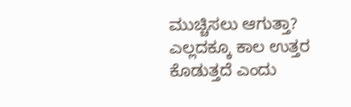ಮುಚ್ಚಿಸಲು ಆಗುತ್ತಾ? ಎಲ್ಲದಕ್ಕೂ ಕಾಲ ಉತ್ತರ ಕೊಡುತ್ತದೆ ಎಂದು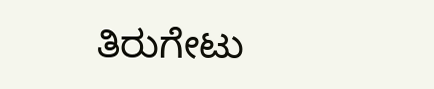ತಿರುಗೇಟು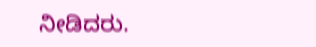ನೀಡಿದರು.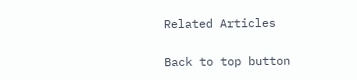Related Articles

Back to top button